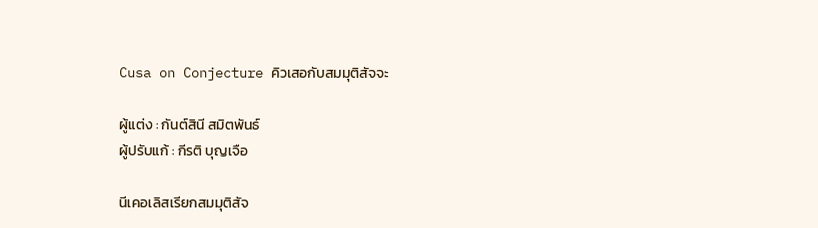Cusa on Conjecture คิวเสอกับสมมุติสัจจะ

ผู้แต่ง : กันต์สินี สมิตพันธ์
ผู้ปรับแก้ : กีรติ บุญเจือ

นีเคอเลิสเรียกสมมุติสัจ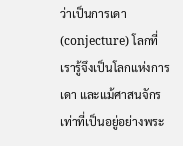ว่าเป็นการเดา (conjecture) โลกที่เรารู้จึงเป็นโลกแห่งการเดา และแม้ศาสนจักรเท่าที่เป็นอยู่อย่างพระ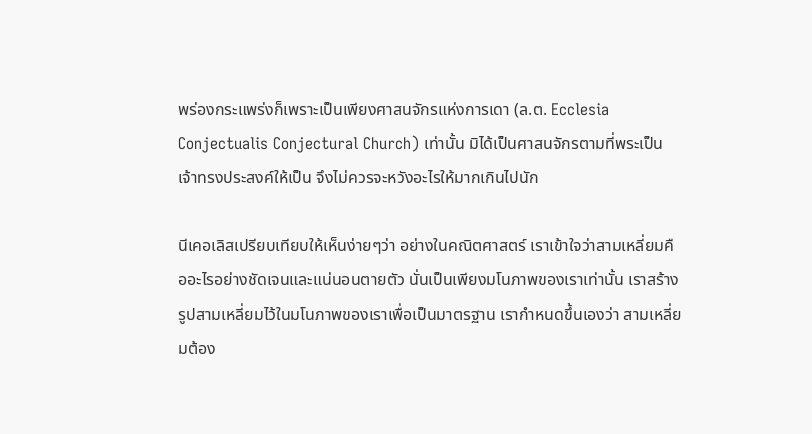พร่องกระแพร่งก็เพราะเป็นเพียงศาสนจักรแห่งการเดา (ล.ต. Ecclesia Conjectualis Conjectural Church) เท่านั้น มิได้เป็นศาสนจักรตามที่พระเป็นเจ้าทรงประสงค์ให้เป็น จึงไม่ควรจะหวังอะไรให้มากเกินไปนัก

นีเคอเลิสเปรียบเทียบให้เห็นง่ายๆว่า อย่างในคณิตศาสตร์ เราเข้าใจว่าสามเหลี่ยมคืออะไรอย่างชัดเจนและแน่นอนตายตัว นั่นเป็นเพียงมโนภาพของเราเท่านั้น เราสร้างรูปสามเหลี่ยมไว้ในมโนภาพของเราเพื่อเป็นมาตรฐาน เรากำหนดขึ้นเองว่า สามเหลี่ยมต้อง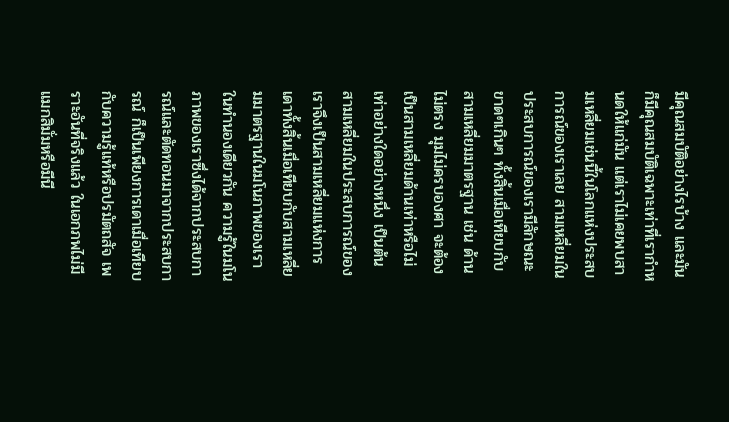มีคุณสมบัติอย่างไรบ้าง และมันก็มีคุณสมบัติเฉพาะเท่าที่เรากำหนดให้แก่มัน แต่เราไม่เคยพบสามเหลี่ยมเช่นนี้ในโลกแห่งประสบการณ์ของเราเลย สามเหลี่ยมในประสบการณ์ของเรามีลักษณะขาดๆเกินๆ ทั้งสิ้นเมื่อเทียบกับสามเหลี่ยมมาตรฐาน เช่น ด้านไม่ตรง มุมไม่ครบองศา จะต้องเป็นสามเหลี่ยมด้านเท่าหรือไม่เท่าอย่างใดอย่างหนึ่ง เป็นต้น สามเหลี่ยมในประสบการณ์ของเราจึงเป็นสามเหลี่ยมแห่งการเดาทั้งสิ้นเมื่อเทียบกับสามเหลี่ยมมาตรฐานในมโนภาพของเราในทำนองเดียวกัน ความรู้ในมโนภาพของเราซึ่งได้จากประสบการณ์และตัดทอนมาจากประสบการณ์ ก็เป็นเพียงการเดาเมื่อเทียบกับความรู้แท้หรือปรมัตถสัจ เพราะอันที่จริงแล้ว ในเอกภพไม่มีแมกสิมั่มหรือมีนี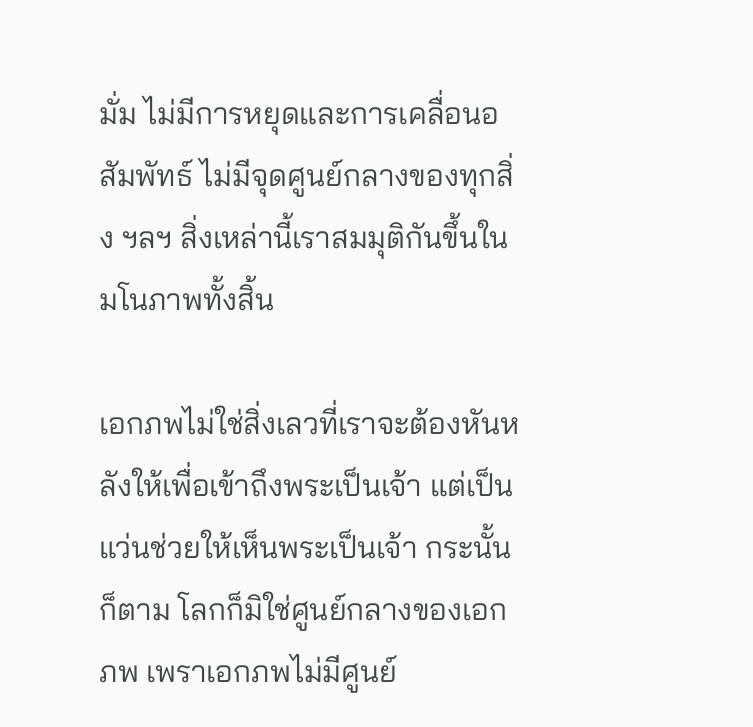มั่ม ไม่มีการหยุดและการเคลื่อนอสัมพัทธ์ ไม่มีจุดศูนย์กลางของทุกสิ่ง ฯลฯ สิ่งเหล่านี้เราสมมุติกันขึ้นในมโนภาพทั้งสิ้น

เอกภพไม่ใช่สิ่งเลวที่เราจะต้องหันหลังให้เพื่อเข้าถึงพระเป็นเจ้า แต่เป็นแว่นช่วยให้เห็นพระเป็นเจ้า กระนั้นก็ตาม โลกก็มิใช่ศูนย์กลางของเอกภพ เพราเอกภพไม่มีศูนย์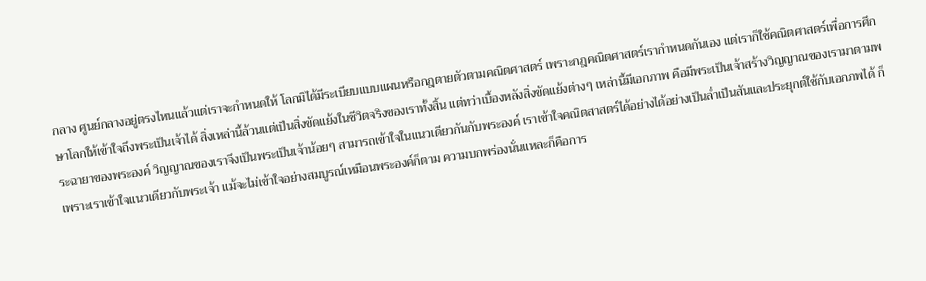กลาง ศูนย์กลางอยู่ตรงไหนแล้วแต่เราจะกำหนดให้ โลกมิได้มีระเบียบแบบแผนหรือกฎตายตัวตามคณิตศาสตร์ เพราะกฎคณิตศาสตร์เรากำหนดกันเอง แต่เราก็ใช้คณิตศาสตร์เพื่อการศึกษาโลกให้เข้าใจถึงพระเป็นเจ้าได้ สิ่งเหล่านี้ล้วนแต่เป็นสิ่งขัดแย้งในชีวิตจริงของเราทั้งสิ้น แต่ทว่าเบื้องหลังสิ่งขัดแย้งต่างๆ เหล่านี้มีเอกภาพ คือมีพระเป็นเจ้าสร้างวิญญาณของเรามาตามพระฉายาของพระองค์ วิญญาณของเราจึงเป็นพระเป็นเจ้าน้อยๆ สามารถเข้าใจในแนวเดียวกันกับพระองค์ เราเข้าใจคณิตสาสตร์ได้อย่างได้อย่างเป็นล่ำเป็นสันและประยุกต์ใช้กับเอกภพได้ ก็เพราะเราเข้าใจแนวเดียวกับพระเจ้า แม้จะไม่เข้าใจอย่างสมบูรณ์เหมือนพระองค์ก็ตาม ความบกพร่องนั่นแหละก็คือการ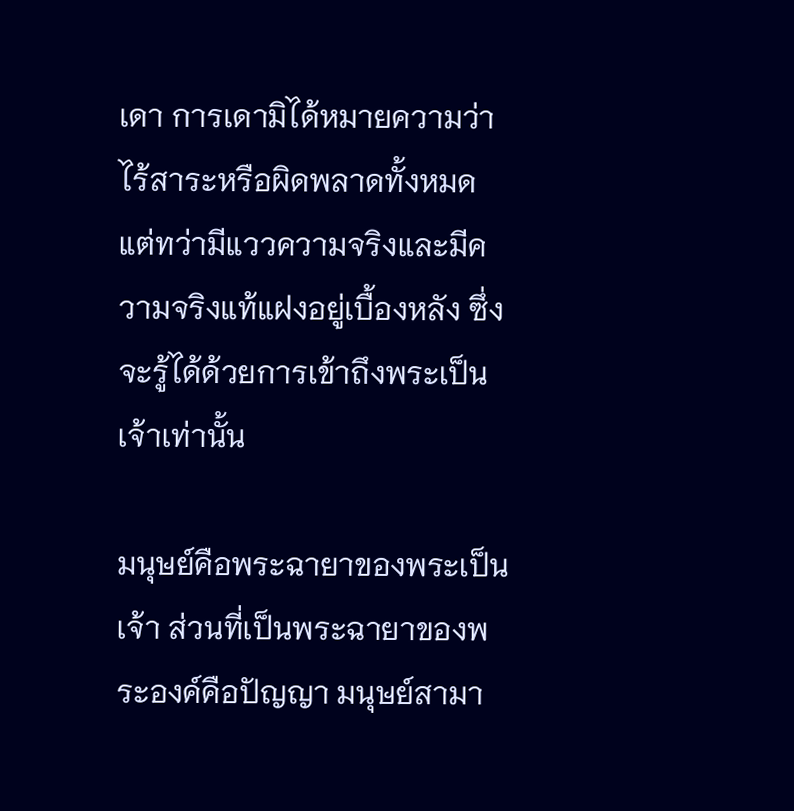เดา การเดามิได้หมายความว่าไร้สาระหรือผิดพลาดทั้งหมด แต่ทว่ามีแววความจริงและมีความจริงแท้แฝงอยู่เบื้องหลัง ซึ่งจะรู้ได้ด้วยการเข้าถึงพระเป็นเจ้าเท่านั้น

มนุษย์คือพระฉายาของพระเป็นเจ้า ส่วนที่เป็นพระฉายาของพระองค์คือปัญญา มนุษย์สามา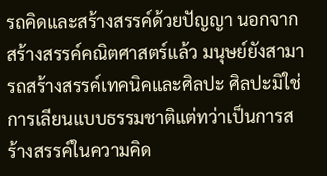รถคิดและสร้างสรรค์ด้วยปัญญา นอกจากสร้างสรรค์คณิตศาสตร์แล้ว มนุษย์ยังสามารถสร้างสรรค์เทคนิคและศิลปะ ศิลปะมิใช่การเลียนแบบธรรมชาติแต่ทว่าเป็นการสร้างสรรค์ในความคิด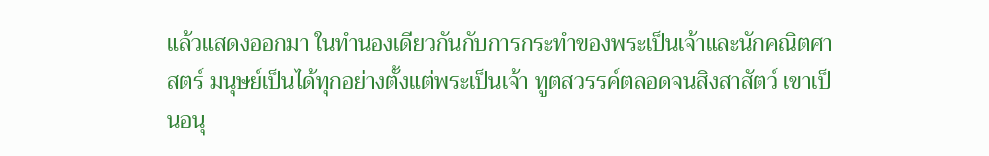แล้วแสดงออกมา ในทำนองเดียวกันกับการกระทำของพระเป็นเจ้าและนักคณิตศาสตร์ มนุษย์เป็นได้ทุกอย่างตั้งแต่พระเป็นเจ้า ทูตสวรรค์ตลอดจนสิงสาสัตว์ เขาเป็นอนุ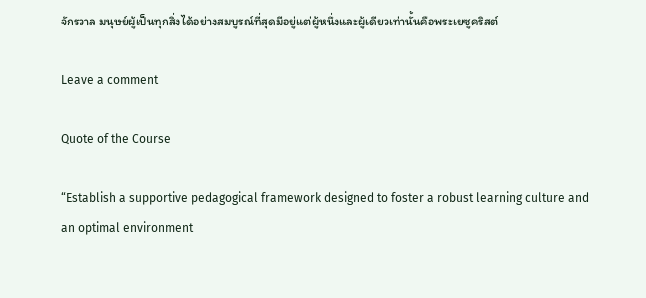จักรวาล มนุษย์ผู้เป็นทุกสิ่งได้อย่างสมบูรณ์ที่สุดมีอยู่แต่ผู้หนึ่งและผู้เดียวเท่านั้นคือพระเยซูคริสต์

Leave a comment

Quote of the Course

“Establish a supportive pedagogical framework designed to foster a robust learning culture and an optimal environment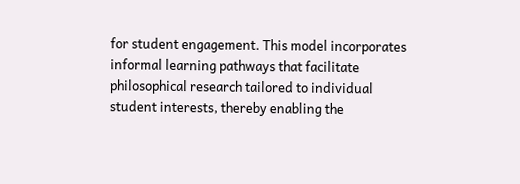for student engagement. This model incorporates informal learning pathways that facilitate philosophical research tailored to individual student interests, thereby enabling the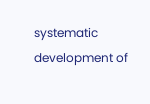systematic development of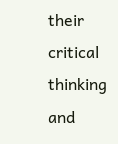their critical thinking and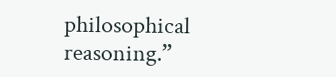philosophical reasoning.”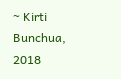~ Kirti Bunchua, 2018